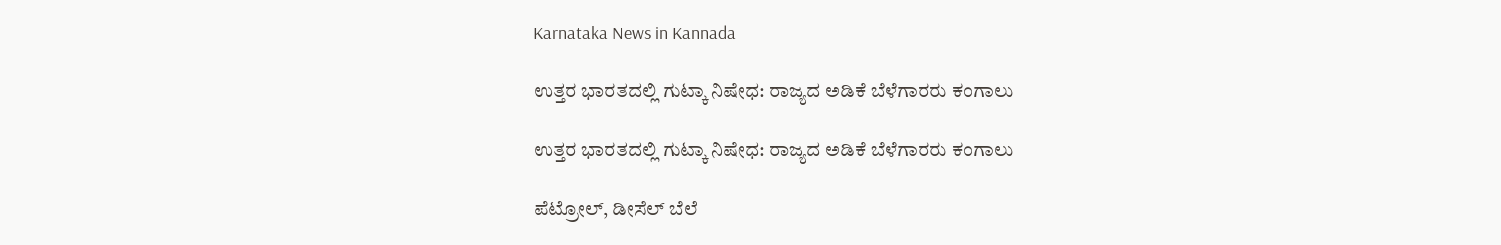Karnataka News in Kannada

ಉತ್ತರ ಭಾರತದಲ್ಲಿ ಗುಟ್ಕಾ ನಿಷೇಧ: ರಾಜ್ಯದ ಅಡಿಕೆ ಬೆಳೆಗಾರರು ಕಂಗಾಲು

ಉತ್ತರ ಭಾರತದಲ್ಲಿ ಗುಟ್ಕಾ ನಿಷೇಧ: ರಾಜ್ಯದ ಅಡಿಕೆ ಬೆಳೆಗಾರರು ಕಂಗಾಲು

ಪೆಟ್ರೋಲ್, ಡೀಸೆಲ್ ಬೆಲೆ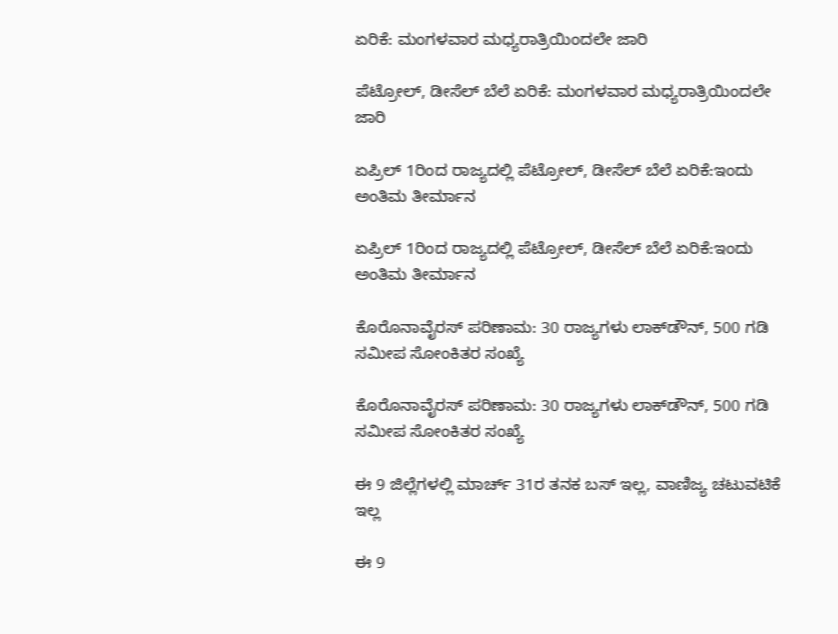ಏರಿಕೆ: ಮಂಗಳವಾರ ಮಧ್ಯರಾತ್ರಿಯಿಂದಲೇ ಜಾರಿ

ಪೆಟ್ರೋಲ್, ಡೀಸೆಲ್ ಬೆಲೆ ಏರಿಕೆ: ಮಂಗಳವಾರ ಮಧ್ಯರಾತ್ರಿಯಿಂದಲೇ ಜಾರಿ

ಏಪ್ರಿಲ್‌ 1ರಿಂದ ರಾಜ್ಯದಲ್ಲಿ ಪೆಟ್ರೋಲ್, ಡೀಸೆಲ್ ಬೆಲೆ ಏರಿಕೆ:ಇಂದು ಅಂತಿಮ ತೀರ್ಮಾನ

ಏಪ್ರಿಲ್‌ 1ರಿಂದ ರಾಜ್ಯದಲ್ಲಿ ಪೆಟ್ರೋಲ್, ಡೀಸೆಲ್ ಬೆಲೆ ಏರಿಕೆ:ಇಂದು ಅಂತಿಮ ತೀರ್ಮಾನ

ಕೊರೊನಾವೈರಸ್ ಪರಿಣಾಮ: 30 ರಾಜ್ಯಗಳು ಲಾಕ್‌ಡೌನ್, 500 ಗಡಿ ಸಮೀಪ ಸೋಂಕಿತರ ಸಂಖ್ಯೆ

ಕೊರೊನಾವೈರಸ್ ಪರಿಣಾಮ: 30 ರಾಜ್ಯಗಳು ಲಾಕ್‌ಡೌನ್, 500 ಗಡಿ ಸಮೀಪ ಸೋಂಕಿತರ ಸಂಖ್ಯೆ

ಈ 9 ಜಿಲ್ಲೆಗಳಲ್ಲಿ ಮಾರ್ಚ್ 31ರ ತನಕ ಬಸ್ ಇಲ್ಲ, ವಾಣಿಜ್ಯ ಚಟುವಟಿಕೆ ಇಲ್ಲ

ಈ 9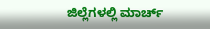ಜಿಲ್ಲೆಗಳಲ್ಲಿ ಮಾರ್ಚ್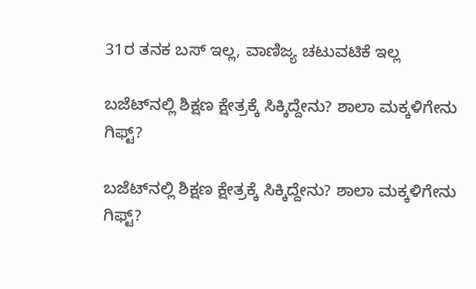31ರ ತನಕ ಬಸ್ ಇಲ್ಲ, ವಾಣಿಜ್ಯ ಚಟುವಟಿಕೆ ಇಲ್ಲ

ಬಜೆಟ್‌ನಲ್ಲಿ ಶಿಕ್ಷಣ ಕ್ಷೇತ್ರಕ್ಕೆ ಸಿಕ್ಕಿದ್ದೇನು? ಶಾಲಾ ಮಕ್ಕಳಿಗೇನು ಗಿಫ್ಟ್?

ಬಜೆಟ್‌ನಲ್ಲಿ ಶಿಕ್ಷಣ ಕ್ಷೇತ್ರಕ್ಕೆ ಸಿಕ್ಕಿದ್ದೇನು? ಶಾಲಾ ಮಕ್ಕಳಿಗೇನು ಗಿಫ್ಟ್?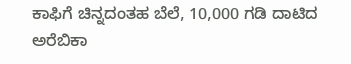ಕಾಫಿಗೆ ಚಿನ್ನದಂತಹ ಬೆಲೆ, 10,000 ಗಡಿ ದಾಟಿದ ಅರೆಬಿಕಾ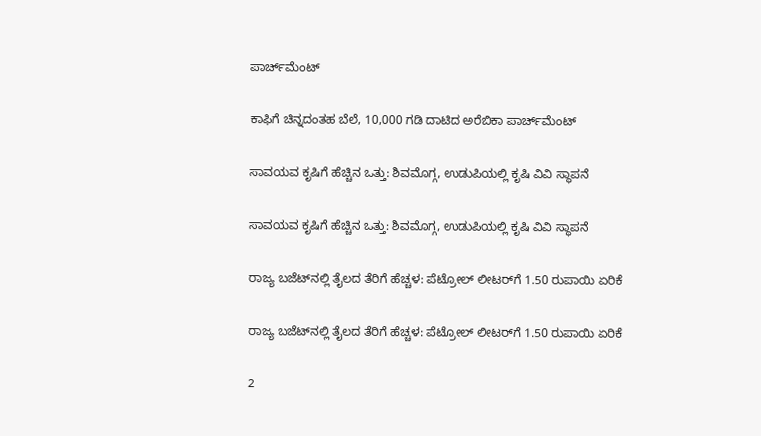ಪಾರ್ಚ್‌ಮೆಂಟ್

ಕಾಫಿಗೆ ಚಿನ್ನದಂತಹ ಬೆಲೆ, 10,000 ಗಡಿ ದಾಟಿದ ಅರೆಬಿಕಾ ಪಾರ್ಚ್‌ಮೆಂಟ್

ಸಾವಯವ ಕೃಷಿಗೆ ಹೆಚ್ಚಿನ ಒತ್ತು: ಶಿವಮೊಗ್ಗ, ಉಡುಪಿಯಲ್ಲಿ ಕೃಷಿ ವಿವಿ ಸ್ಥಾಪನೆ

ಸಾವಯವ ಕೃಷಿಗೆ ಹೆಚ್ಚಿನ ಒತ್ತು: ಶಿವಮೊಗ್ಗ, ಉಡುಪಿಯಲ್ಲಿ ಕೃಷಿ ವಿವಿ ಸ್ಥಾಪನೆ

ರಾಜ್ಯ ಬಜೆಟ್‌ನಲ್ಲಿ ತೈಲದ ತೆರಿಗೆ ಹೆಚ್ಚಳ: ಪೆಟ್ರೋಲ್ ಲೀಟರ್‌ಗೆ 1.50 ರುಪಾಯಿ ಏರಿಕೆ

ರಾಜ್ಯ ಬಜೆಟ್‌ನಲ್ಲಿ ತೈಲದ ತೆರಿಗೆ ಹೆಚ್ಚಳ: ಪೆಟ್ರೋಲ್ ಲೀಟರ್‌ಗೆ 1.50 ರುಪಾಯಿ ಏರಿಕೆ

2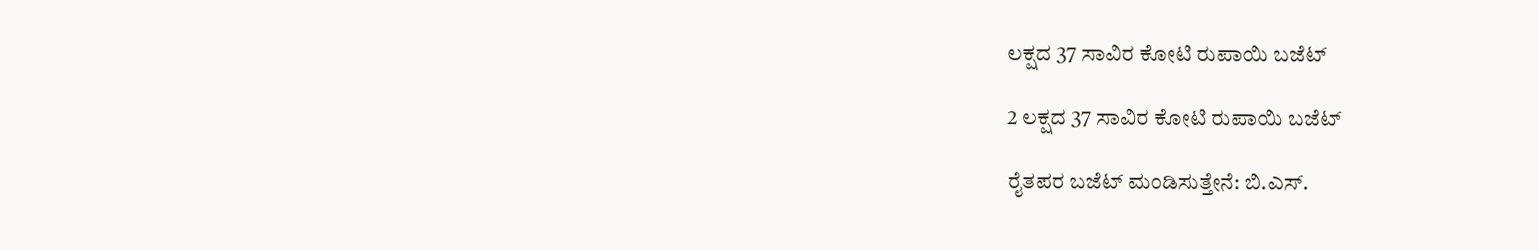ಲಕ್ಷದ 37 ಸಾವಿರ ಕೋಟಿ ರುಪಾಯಿ ಬಜೆಟ್

2 ಲಕ್ಷದ 37 ಸಾವಿರ ಕೋಟಿ ರುಪಾಯಿ ಬಜೆಟ್

ರೈತಪರ ಬಜೆಟ್ ಮಂಡಿಸುತ್ತೇನೆ: ಬಿ.ಎಸ್.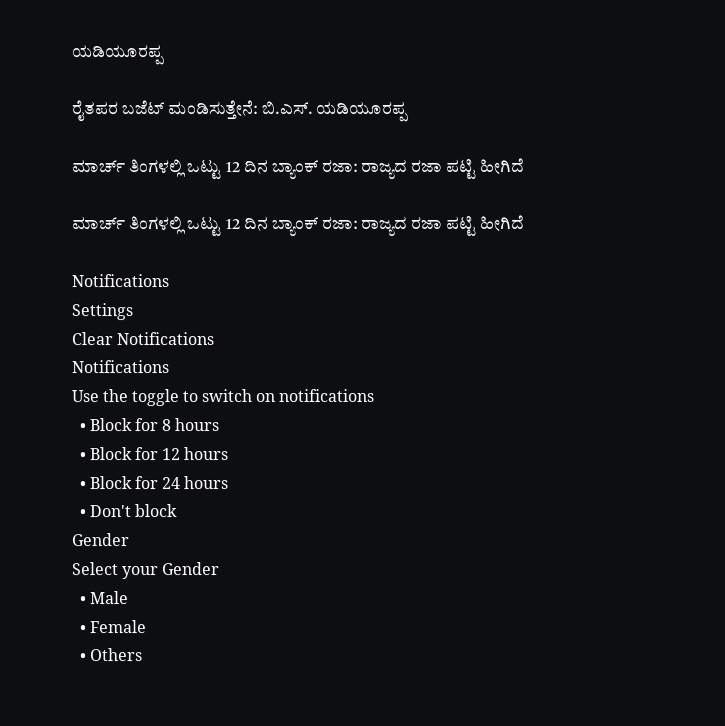ಯಡಿಯೂರಪ್ಪ

ರೈತಪರ ಬಜೆಟ್ ಮಂಡಿಸುತ್ತೇನೆ: ಬಿ.ಎಸ್. ಯಡಿಯೂರಪ್ಪ

ಮಾರ್ಚ್ ತಿಂಗಳಲ್ಲಿ ಒಟ್ಟು 12 ದಿನ ಬ್ಯಾಂಕ್ ರಜಾ: ರಾಜ್ಯದ ರಜಾ ಪಟ್ಟಿ ಹೀಗಿದೆ

ಮಾರ್ಚ್ ತಿಂಗಳಲ್ಲಿ ಒಟ್ಟು 12 ದಿನ ಬ್ಯಾಂಕ್ ರಜಾ: ರಾಜ್ಯದ ರಜಾ ಪಟ್ಟಿ ಹೀಗಿದೆ

Notifications
Settings
Clear Notifications
Notifications
Use the toggle to switch on notifications
  • Block for 8 hours
  • Block for 12 hours
  • Block for 24 hours
  • Don't block
Gender
Select your Gender
  • Male
  • Female
  • Others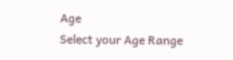Age
Select your Age Range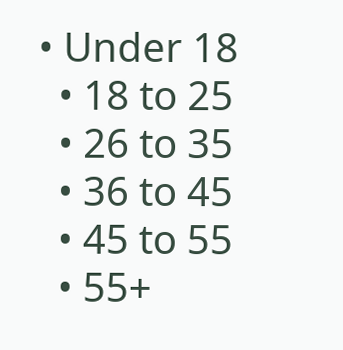• Under 18
  • 18 to 25
  • 26 to 35
  • 36 to 45
  • 45 to 55
  • 55+